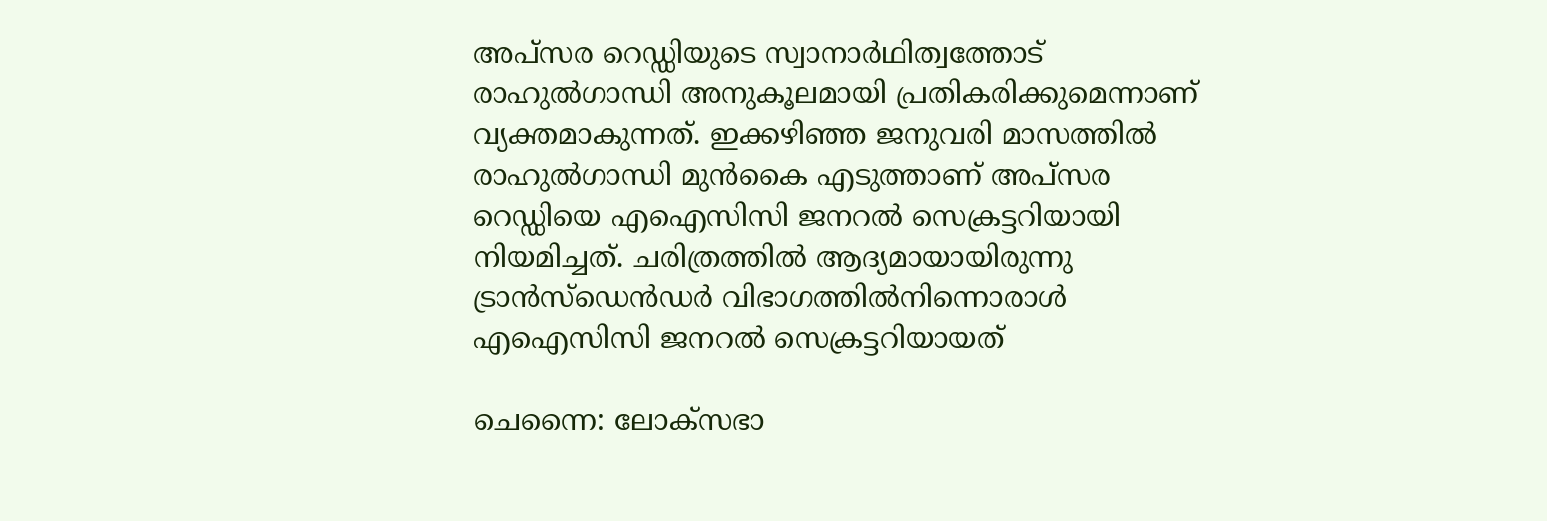അപ്സര റെഡ്ഡിയുടെ സ്വാനാര്‍ഥിത്വത്തോട് രാഹുല്‍ഗാന്ധി അനുകൂലമായി പ്രതികരിക്കുമെന്നാണ് വ്യക്തമാകുന്നത്. ഇക്കഴിഞ്ഞ ജനുവരി മാസത്തില്‍ രാഹുല്‍ഗാന്ധി മുന്‍കൈ എടുത്താണ് അപ്‍സര റെഡ്ഡിയെ എഐസിസി ജനറൽ സെക്രട്ടറിയായി നിയമിച്ചത്. ചരിത്രത്തില്‍ ആദ്യമായായിരുന്നു ട്രാൻസ്ഡെൻഡർ വിഭാഗത്തിൽനിന്നൊരാൾ എഐസിസി ജനറൽ സെക്രട്ടറിയായത്

ചെന്നൈ: ലോക്സഭാ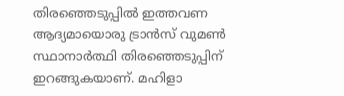തിരഞ്ഞെടുപ്പില്‍ ഇത്തവണ ആദ്യമായൊരു ട്രാന്‍സ് വുമണ്‍ സ്ഥാനാര്‍ത്ഥി തിരഞ്ഞെടുപ്പിന് ഇറങ്ങുകയാണ്. മഹിളാ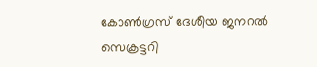കോണ്‍ഗ്രസ് ദേശീയ ജനറല്‍ സെക്രട്ടറി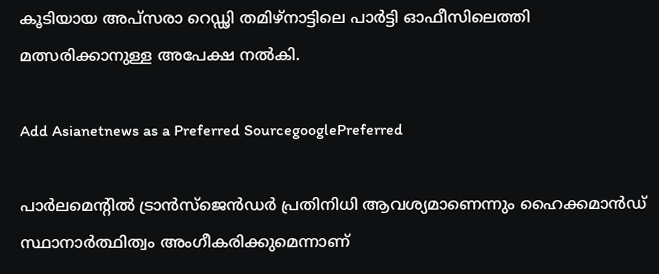കൂടിയായ അപ്സരാ റെഡ്ഢി തമിഴ്നാട്ടിലെ പാര്‍ട്ടി ഓഫീസിലെത്തി മത്സരിക്കാനുള്ള അപേക്ഷ നല്‍കി.

Add Asianetnews as a Preferred SourcegooglePreferred

പാര്‍ലമെന്‍റില്‍ ട്രാന്‍സ്ജെന്‍ഡര്‍ പ്രതിനിധി ആവശ്യമാണെന്നും ഹൈക്കമാന്‍ഡ് സ്ഥാനാര്‍ത്ഥിത്വം അംഗീകരിക്കുമെന്നാണ്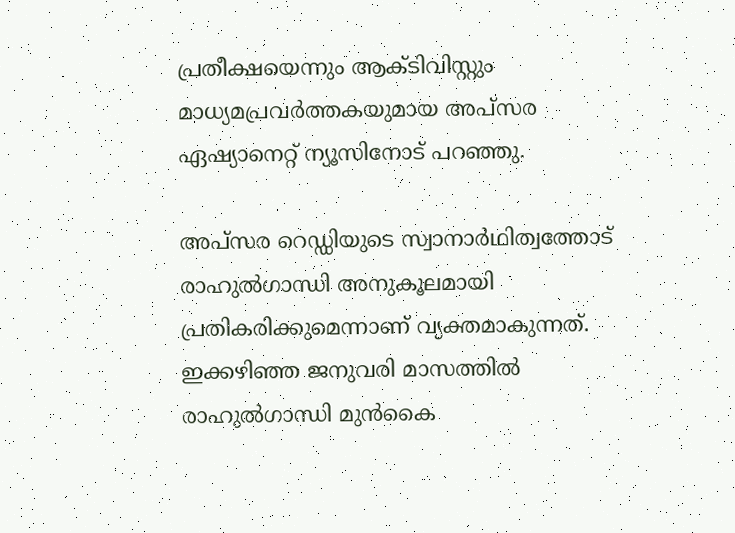പ്രതീക്ഷയെന്നും ആക്ടിവിസ്റ്റും മാധ്യമപ്രവർത്തകയുമായ അപ്സര ഏഷ്യാനെറ്റ് ന്യൂസിനോട് പറഞ്ഞു.

അപ്സര റെഡ്ഡിയുടെ സ്വാനാര്‍ഥിത്വത്തോട് രാഹുല്‍ഗാന്ധി അനുകൂലമായി പ്രതികരിക്കുമെന്നാണ് വ്യക്തമാകുന്നത്. ഇക്കഴിഞ്ഞ ജനുവരി മാസത്തില്‍ രാഹുല്‍ഗാന്ധി മുന്‍കൈ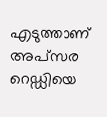എടുത്താണ് അപ്‍സര റെഡ്ഡിയെ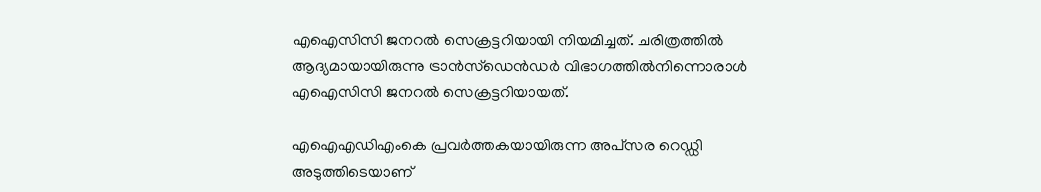എഐസിസി ജനറൽ സെക്രട്ടറിയായി നിയമിച്ചത്. ചരിത്രത്തില്‍ ആദ്യമായായിരുന്നു ട്രാൻസ്ഡെൻഡർ വിഭാഗത്തിൽനിന്നൊരാൾ എഐസിസി ജനറൽ സെക്രട്ടറിയായത്.

എഐഎഡിഎംകെ പ്രവർത്തകയായിരുന്ന അപ്‍സര റെഡ്ഡി അടുത്തിടെയാണ്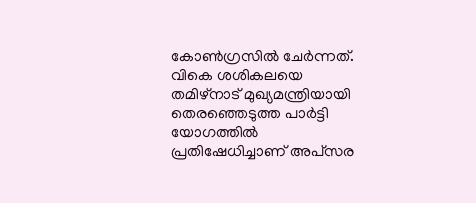കോൺഗ്രസിൽ ചേർന്നത്. വികെ ശശികലയെ തമിഴ്നാട് മുഖ്യമന്ത്രിയായി തെരഞ്ഞെടുത്ത പാര്‍ട്ടി യോഗത്തില്‍ പ്രതിഷേധിച്ചാണ് അപ്‍സര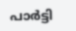പാര്‍ട്ടി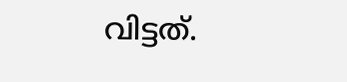വിട്ടത്.